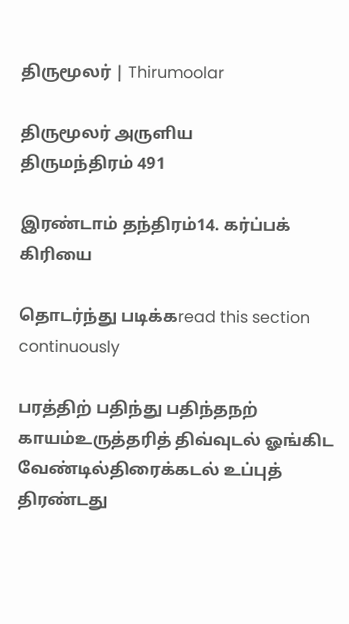திருமூலர் | Thirumoolar

திருமூலர் அருளிய
திருமந்திரம் 491

இரண்டாம் தந்திரம்14. கர்ப்பக் கிரியை

தொடர்ந்து படிக்கread this section continuously

பரத்திற் பதிந்து பதிந்தநற் காயம்உருத்தரித் திவ்வுடல் ஓங்கிட வேண்டில்திரைக்கடல் உப்புத் திரண்டது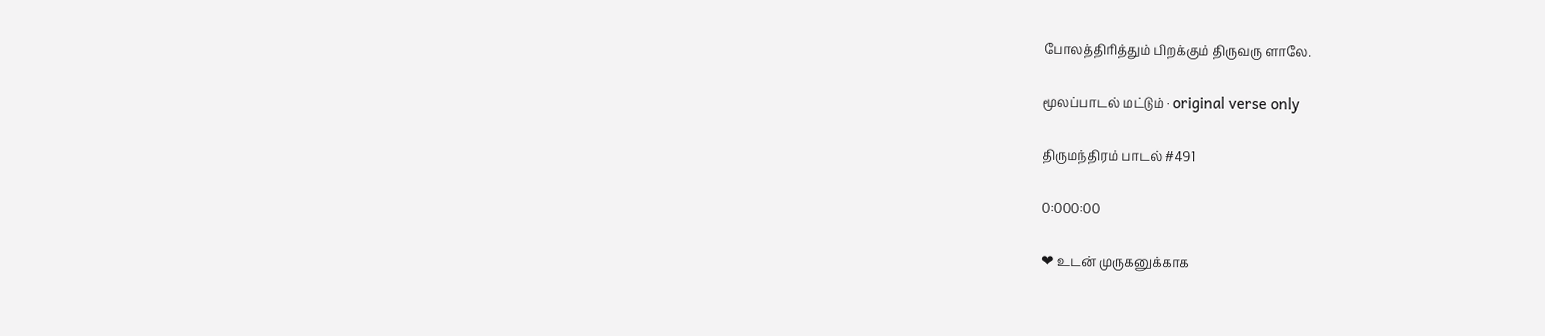போலத்திரித்தும் பிறக்கும் திருவரு ளாலே.

மூலப்பாடல் மட்டும் · original verse only

திருமந்திரம் பாடல் #491

0:000:00

❤ உடன் முருகனுக்காக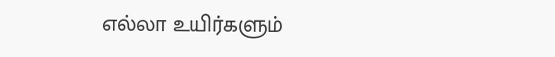எல்லா உயிர்களும்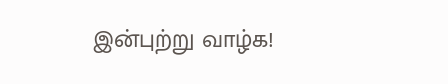இன்புற்று வாழ்க!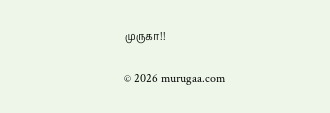முருகா!!

© 2026 murugaa.com